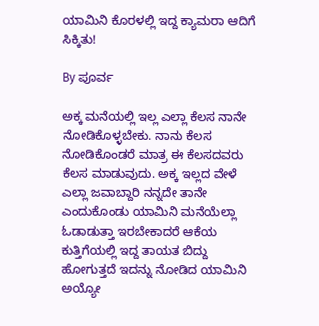ಯಾಮಿನಿ ಕೊರಳಲ್ಲಿ ಇದ್ದ ಕ್ಯಾಮರಾ ಆದಿಗೆ ಸಿಕ್ಕಿತು!

By ಪೂರ್ವ

ಅಕ್ಕ ಮನೆಯಲ್ಲಿ ಇಲ್ಲ ಎಲ್ಲಾ ಕೆಲಸ ನಾನೇ ನೋಡಿಕೊಳ್ಳಬೇಕು. ನಾನು ಕೆಲಸ ನೋಡಿಕೊಂಡರೆ ಮಾತ್ರ ಈ ಕೆಲಸದವರು ಕೆಲಸ ಮಾಡುವುದು. ಅಕ್ಕ ಇಲ್ಲದ ವೇಳೆ ಎಲ್ಲಾ ಜವಾಬ್ದಾರಿ ನನ್ನದೇ ತಾನೇ ಎಂದುಕೊಂಡು ಯಾಮಿನಿ ಮನೆಯೆಲ್ಲಾ ಓಡಾಡುತ್ತಾ ಇರಬೇಕಾದರೆ ಆಕೆಯ ಕುತ್ತಿಗೆಯಲ್ಲಿ ಇದ್ದ ತಾಯತ ಬಿದ್ದು ಹೋಗುತ್ತದೆ ಇದನ್ನು ನೋಡಿದ ಯಾಮಿನಿ ಅಯ್ಯೋ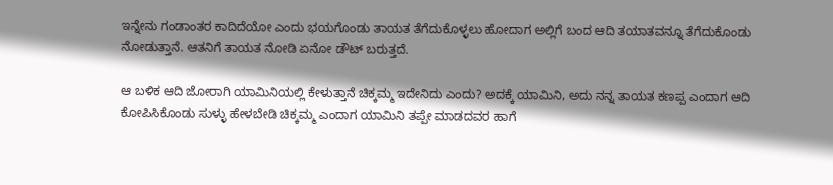ಇನ್ನೇನು ಗಂಡಾಂತರ ಕಾದಿದೆಯೋ ಎಂದು ಭಯಗೊಂಡು ತಾಯತ ತೆಗೆದುಕೊಳ್ಳಲು ಹೋದಾಗ ಅಲ್ಲಿಗೆ ಬಂದ ಆದಿ ತಯಾತವನ್ನೂ ತೆಗೆದುಕೊಂಡು ನೋಡುತ್ತಾನೆ. ಆತನಿಗೆ ತಾಯತ ನೋಡಿ ಏನೋ ಡೌಟ್ ಬರುತ್ತದೆ.

ಆ ಬಳಿಕ ಆದಿ ಜೋರಾಗಿ ಯಾಮಿನಿಯಲ್ಲಿ ಕೇಳುತ್ತಾನೆ ಚಿಕ್ಕಮ್ಮ ಇದೇನಿದು ಎಂದು? ಅದಕ್ಕೆ ಯಾಮಿನಿ, ಅದು ನನ್ನ ತಾಯತ ಕಣಪ್ಪ ಎಂದಾಗ ಆದಿ ಕೋಪಿಸಿಕೊಂಡು ಸುಳ್ಳು ಹೇಳಬೇಡಿ ಚಿಕ್ಕಮ್ಮ ಎಂದಾಗ ಯಾಮಿನಿ ತಪ್ಪೇ ಮಾಡದವರ ಹಾಗೆ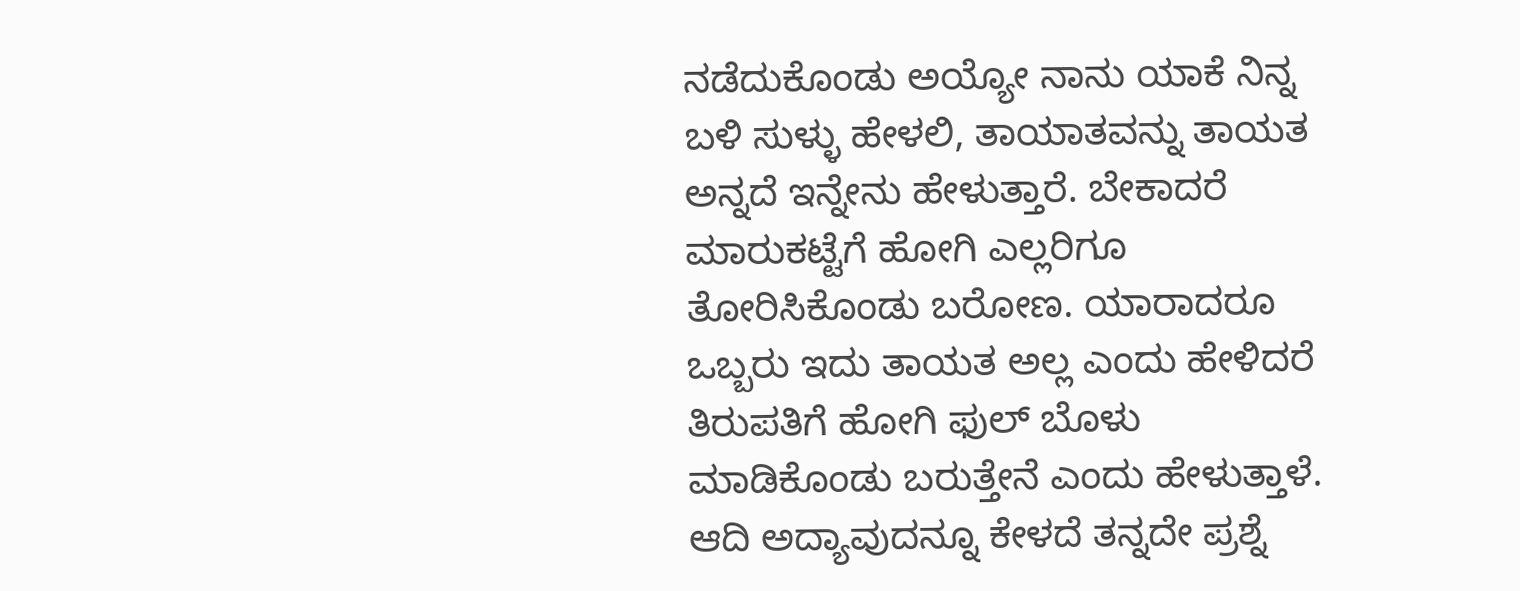ನಡೆದುಕೊಂಡು ಅಯ್ಯೋ ನಾನು ಯಾಕೆ ನಿನ್ನ ಬಳಿ ಸುಳ್ಳು ಹೇಳಲಿ, ತಾಯಾತವನ್ನು ತಾಯತ ಅನ್ನದೆ ಇನ್ನೇನು ಹೇಳುತ್ತಾರೆ. ಬೇಕಾದರೆ ಮಾರುಕಟ್ಟೆಗೆ ಹೋಗಿ ಎಲ್ಲರಿಗೂ ತೋರಿಸಿಕೊಂಡು ಬರೋಣ. ಯಾರಾದರೂ ಒಬ್ಬರು ಇದು ತಾಯತ ಅಲ್ಲ ಎಂದು ಹೇಳಿದರೆ ತಿರುಪತಿಗೆ ಹೋಗಿ ಫುಲ್ ಬೊಳು ಮಾಡಿಕೊಂಡು ಬರುತ್ತೇನೆ ಎಂದು ಹೇಳುತ್ತಾಳೆ. ಆದಿ ಅದ್ಯಾವುದನ್ನೂ ಕೇಳದೆ ತನ್ನದೇ ಪ್ರಶ್ನೆ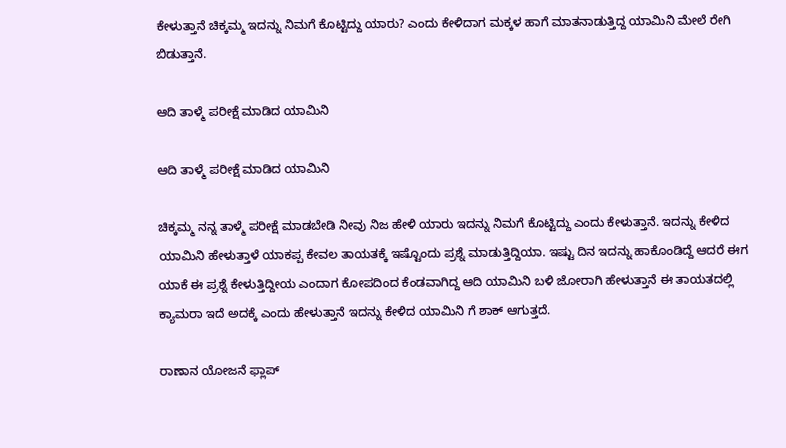ಕೇಳುತ್ತಾನೆ ಚಿಕ್ಕಮ್ಮ ಇದನ್ನು ನಿಮಗೆ ಕೊಟ್ಟಿದ್ದು ಯಾರು? ಎಂದು ಕೇಳಿದಾಗ ಮಕ್ಕಳ ಹಾಗೆ ಮಾತನಾಡುತ್ತಿದ್ದ ಯಾಮಿನಿ ಮೇಲೆ ರೇಗಿ ಬಿಡುತ್ತಾನೆ.

ಆದಿ ತಾಳ್ಮೆ ಪರೀಕ್ಷೆ ಮಾಡಿದ ಯಾಮಿನಿ

ಆದಿ ತಾಳ್ಮೆ ಪರೀಕ್ಷೆ ಮಾಡಿದ ಯಾಮಿನಿ

ಚಿಕ್ಕಮ್ಮ ನನ್ನ ತಾಳ್ಮೆ ಪರೀಕ್ಷೆ ಮಾಡಬೇಡಿ ನೀವು ನಿಜ ಹೇಳಿ ಯಾರು ಇದನ್ನು ನಿಮಗೆ ಕೊಟ್ಟಿದ್ದು ಎಂದು ಕೇಳುತ್ತಾನೆ. ಇದನ್ನು ಕೇಳಿದ ಯಾಮಿನಿ ಹೇಳುತ್ತಾಳೆ ಯಾಕಪ್ಪ ಕೇವಲ ತಾಯತಕ್ಕೆ ಇಷ್ಟೊಂದು ಪ್ರಶ್ನೆ ಮಾಡುತ್ತಿದ್ದಿಯಾ. ಇಷ್ಟು ದಿನ ಇದನ್ನು ಹಾಕೊಂಡಿದ್ದೆ ಆದರೆ ಈಗ ಯಾಕೆ ಈ ಪ್ರಶ್ನೆ ಕೇಳುತ್ತಿದ್ದೀಯ ಎಂದಾಗ ಕೋಪದಿಂದ ಕೆಂಡವಾಗಿದ್ದ ಆದಿ ಯಾಮಿನಿ ಬಳಿ ಜೋರಾಗಿ ಹೇಳುತ್ತಾನೆ ಈ ತಾಯತದಲ್ಲಿ ಕ್ಯಾಮರಾ ಇದೆ ಅದಕ್ಕೆ ಎಂದು ಹೇಳುತ್ತಾನೆ ಇದನ್ನು ಕೇಳಿದ ಯಾಮಿನಿ ಗೆ ಶಾಕ್ ಆಗುತ್ತದೆ.

ರಾಣಾನ ಯೋಜನೆ ಫ್ಲಾಪ್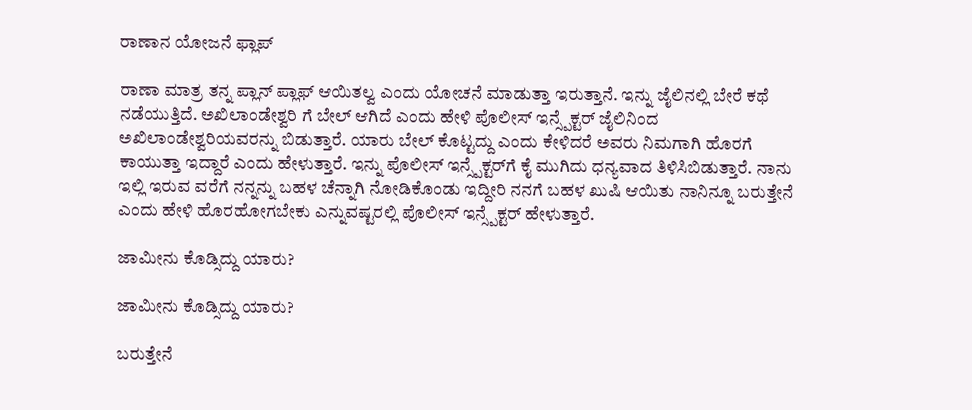ರಾಣಾನ ಯೋಜನೆ ಫ್ಲಾಪ್

ರಾಣಾ ಮಾತ್ರ ತನ್ನ ಪ್ಲಾನ್ ಪ್ಲಾಫ್ ಆಯಿತಲ್ವ ಎಂದು ಯೋಚನೆ ಮಾಡುತ್ತಾ ಇರುತ್ತಾನೆ. ಇನ್ನು ಜೈಲಿನಲ್ಲಿ ಬೇರೆ ಕಥೆ ನಡೆಯುತ್ತಿದೆ. ಅಖಿಲಾಂಡೇಶ್ವರಿ ಗೆ ಬೇಲ್ ಆಗಿದೆ ಎಂದು ಹೇಳಿ ಪೊಲೀಸ್ ಇನ್ಸ್ಪೆಕ್ಟರ್ ಜೈಲಿನಿಂದ ಅಖಿಲಾಂಡೇಶ್ವರಿಯವರನ್ನು ಬಿಡುತ್ತಾರೆ. ಯಾರು ಬೇಲ್ ಕೊಟ್ಟದ್ದು ಎಂದು ಕೇಳಿದರೆ ಅವರು ನಿಮಗಾಗಿ ಹೊರಗೆ ಕಾಯುತ್ತಾ ಇದ್ದಾರೆ ಎಂದು ಹೇಳುತ್ತಾರೆ. ಇನ್ನು ಪೊಲೀಸ್ ಇನ್ಸ್ಪೆಕ್ಟರ್‌ಗೆ ಕೈ ಮುಗಿದು ಧನ್ಯವಾದ ತಿಳಿಸಿಬಿಡುತ್ತಾರೆ. ನಾನು ಇಲ್ಲಿ ಇರುವ ವರೆಗೆ ನನ್ನನ್ನು ಬಹಳ ಚೆನ್ನಾಗಿ ನೋಡಿಕೊಂಡು ಇದ್ದೀರಿ ನನಗೆ ಬಹಳ ಖುಷಿ ಆಯಿತು ನಾನಿನ್ನೂ ಬರುತ್ತೇನೆ ಎಂದು ಹೇಳಿ ಹೊರಹೋಗಬೇಕು ಎನ್ನುವಷ್ಟರಲ್ಲಿ ಪೊಲೀಸ್ ಇನ್ಸ್ಪೆಕ್ಟರ್ ಹೇಳುತ್ತಾರೆ.

ಜಾಮೀನು ಕೊಡ್ಸಿದ್ದು ಯಾರು?

ಜಾಮೀನು ಕೊಡ್ಸಿದ್ದು ಯಾರು?

ಬರುತ್ತೇನೆ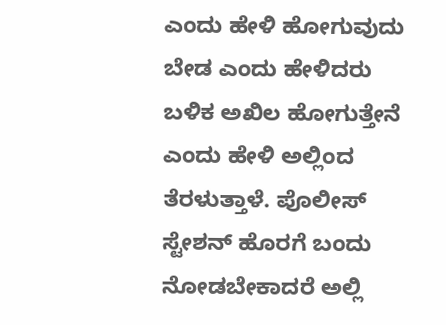ಎಂದು ಹೇಳಿ ಹೋಗುವುದು ಬೇಡ ಎಂದು ಹೇಳಿದರು ಬಳಿಕ ಅಖಿಲ ಹೋಗುತ್ತೇನೆ ಎಂದು ಹೇಳಿ ಅಲ್ಲಿಂದ ತೆರಳುತ್ತಾಳೆ. ಪೊಲೀಸ್ ಸ್ಟೇಶನ್ ಹೊರಗೆ ಬಂದು ನೋಡಬೇಕಾದರೆ ಅಲ್ಲಿ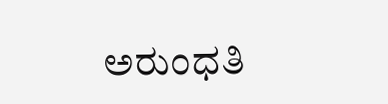ಅರುಂಧತಿ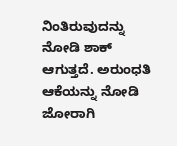ನಿಂತಿರುವುದನ್ನು ನೋಡಿ ಶಾಕ್ ಆಗುತ್ತದೆ. ಅರುಂಧತಿ ಆಕೆಯನ್ನು ನೋಡಿ ಜೋರಾಗಿ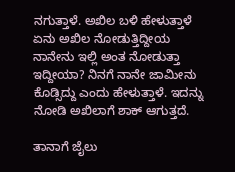ನಗುತ್ತಾಳೆ. ಅಖಿಲ ಬಳಿ ಹೇಳುತ್ತಾಳೆ ಏನು ಅಖಿಲ ನೋಡುತ್ತಿದ್ದೀಯ ನಾನೇನು ಇಲ್ಲಿ ಅಂತ ನೋಡುತ್ತಾ ಇದ್ದೀಯಾ? ನಿನಗೆ ನಾನೇ ಜಾಮೀನು ಕೊಡ್ಸಿದ್ದು ಎಂದು ಹೇಳುತ್ತಾಳೆ. ಇದನ್ನು ನೋಡಿ ಅಖಿಲಾಗೆ ಶಾಕ್ ಆಗುತ್ತದೆ.

ತಾನಾಗೆ ಜೈಲು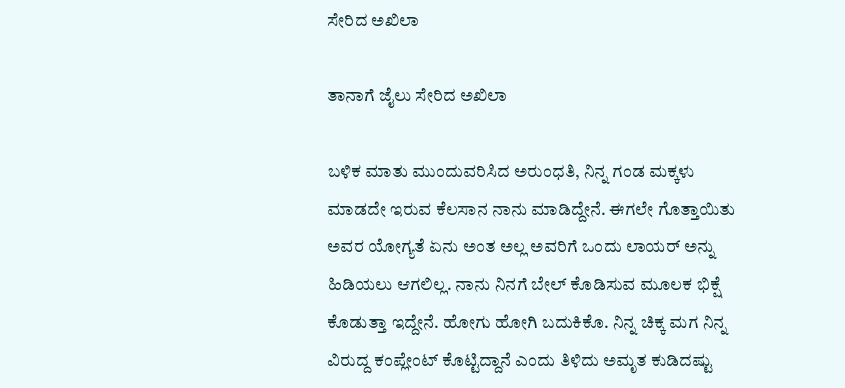ಸೇರಿದ ಅಖಿಲಾ

ತಾನಾಗೆ ಜೈಲು ಸೇರಿದ ಅಖಿಲಾ

ಬಳಿಕ ಮಾತು ಮುಂದುವರಿಸಿದ ಅರುಂಧತಿ, ನಿನ್ನ ಗಂಡ ಮಕ್ಕಳು ಮಾಡದೇ ಇರುವ ಕೆಲಸಾನ ನಾನು ಮಾಡಿದ್ದೇನೆ. ಈಗಲೇ ಗೊತ್ತಾಯಿತು ಅವರ ಯೋಗ್ಯತೆ ಏನು ಅಂತ ಅಲ್ಲ ಅವರಿಗೆ ಒಂದು ಲಾಯರ್ ಅನ್ನು ಹಿಡಿಯಲು ಆಗಲಿಲ್ಲ. ನಾನು ನಿನಗೆ ಬೇಲ್ ಕೊಡಿಸುವ ಮೂಲಕ ಭಿಕ್ಷೆ ಕೊಡುತ್ತಾ ಇದ್ದೇನೆ. ಹೋಗು ಹೋಗಿ ಬದುಕಿಕೊ. ನಿನ್ನ ಚಿಕ್ಕ ಮಗ ನಿನ್ನ ವಿರುದ್ದ ಕಂಪ್ಲೇಂಟ್ ಕೊಟ್ಟಿದ್ದಾನೆ ಎಂದು ತಿಳಿದು ಅಮೃತ ಕುಡಿದಷ್ಟು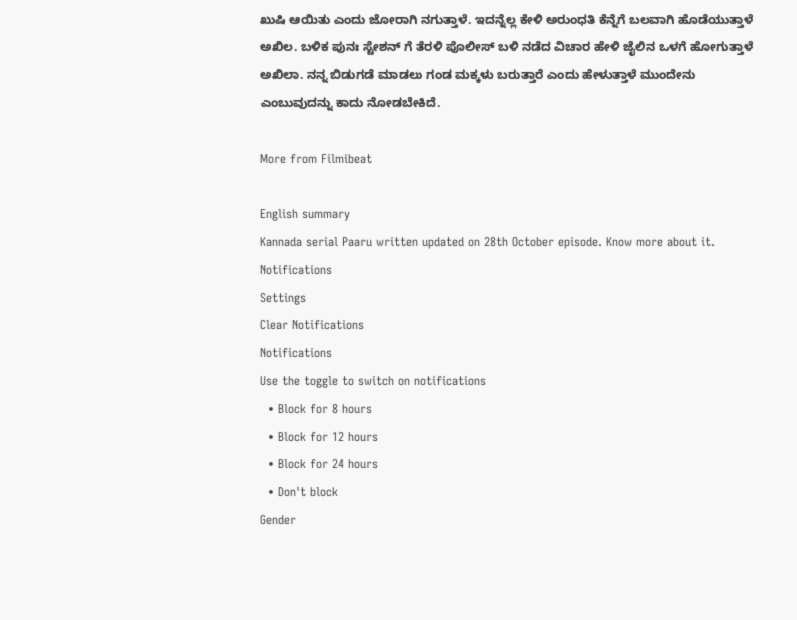ಖುಷಿ ಆಯಿತು ಎಂದು ಜೋರಾಗಿ ನಗುತ್ತಾಳೆ. ಇದನ್ನೆಲ್ಲ ಕೇಳಿ ಅರುಂಧತಿ ಕೆನ್ನೆಗೆ ಬಲವಾಗಿ ಹೊಡೆಯುತ್ತಾಳೆ ಅಖಿಲ. ಬಳಿಕ ಪುನಃ ಸ್ಟೇಶನ್ ಗೆ ತೆರಳಿ ಪೊಲೀಸ್ ಬಳಿ ನಡೆದ ವಿಚಾರ ಹೇಳಿ ಜೈಲಿನ ಒಳಗೆ ಹೋಗುತ್ತಾಳೆ ಅಖಿಲಾ. ನನ್ನ ಬಿಡುಗಡೆ ಮಾಡಲು ಗಂಡ ಮಕ್ಕಳು ಬರುತ್ತಾರೆ ಎಂದು ಹೇಳುತ್ತಾಳೆ ಮುಂದೇನು ಎಂಬುವುದನ್ನು ಕಾದು ನೋಡಬೇಕಿದೆ.

More from Filmibeat

English summary
Kannada serial Paaru written updated on 28th October episode. Know more about it.
Notifications
Settings
Clear Notifications
Notifications
Use the toggle to switch on notifications
  • Block for 8 hours
  • Block for 12 hours
  • Block for 24 hours
  • Don't block
Gender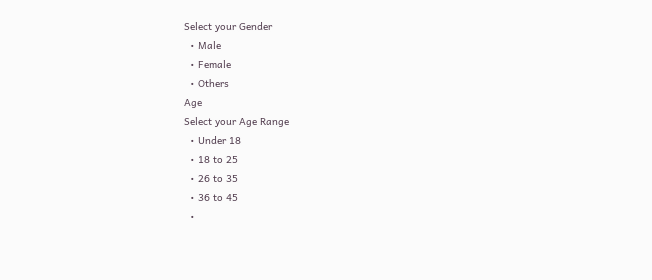Select your Gender
  • Male
  • Female
  • Others
Age
Select your Age Range
  • Under 18
  • 18 to 25
  • 26 to 35
  • 36 to 45
  •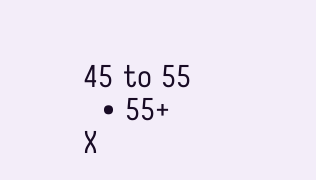45 to 55
  • 55+
X